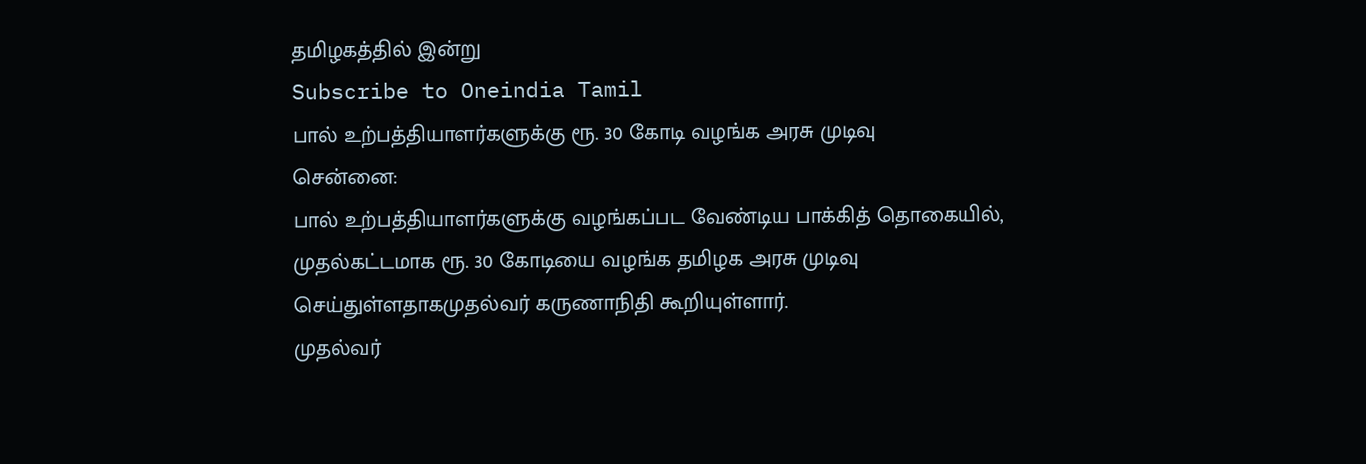தமிழகத்தில் இன்று
Subscribe to Oneindia Tamil
பால் உற்பத்தியாளர்களுக்கு ரூ. 30 கோடி வழங்க அரசு முடிவு
சென்னை:
பால் உற்பத்தியாளர்களுக்கு வழங்கப்பட வேண்டிய பாக்கித் தொகையில், முதல்கட்டமாக ரூ. 30 கோடியை வழங்க தமிழக அரசு முடிவு செய்துள்ளதாகமுதல்வர் கருணாநிதி கூறியுள்ளார்.
முதல்வர்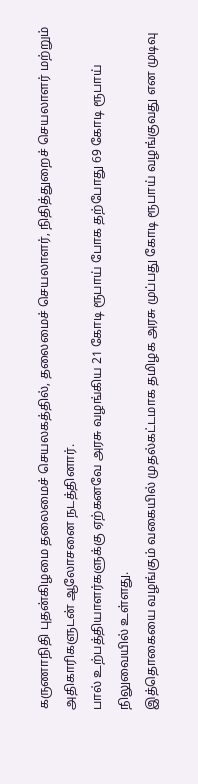கருணாநிதி புதன்கிழமை தலைமைச் செயலகத்தில், தலைமைச் செயலாளர், நிதித்துறைச் செயலாளர் மற்றும் அதிகாரிகளுடன் ஆலோசனை நடத்தினார்.
பால் உற்பத்தியாளர்களுக்கு ஏற்கனவே அரசு வழங்கிய 21 கோடி ரூபாய் போக தற்போது 69 கோடி ரூபாய் நிலுவையில் உள்ளது.
இத்தொகையை வழங்கும் வகையில் முதல்கட்டமாக தமிழக அரசு முப்பது கோடி ரூபாய் வழங்குவது என முடிவு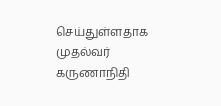செய்துள்ளதாக முதல்வர் கருணாநிதி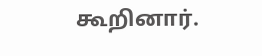கூறினார்.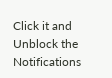Click it and Unblock the Notifications